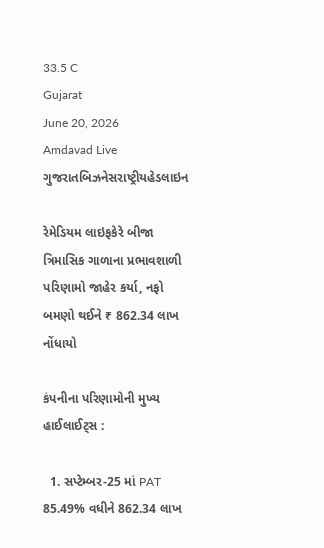33.5 C
Gujarat
June 20, 2026
Amdavad Live
ગુજરાતબિઝનેસરાષ્ટ્રીયહેડલાઇન

રેમેડિયમ લાઇફકેરે બીજા ત્રિમાસિક ગાળાના પ્રભાવશાળી પરિણામો જાહેર કર્યા, નફો બમણો થઈને ₹ 862.34 લાખ નોંધાયો

કંપનીના પરિણામોની મુખ્ય હાઈલાઈટ્સ :

  1. સપ્ટેમ્બર-25 માં PAT 85.49% વધીને 862.34 લાખ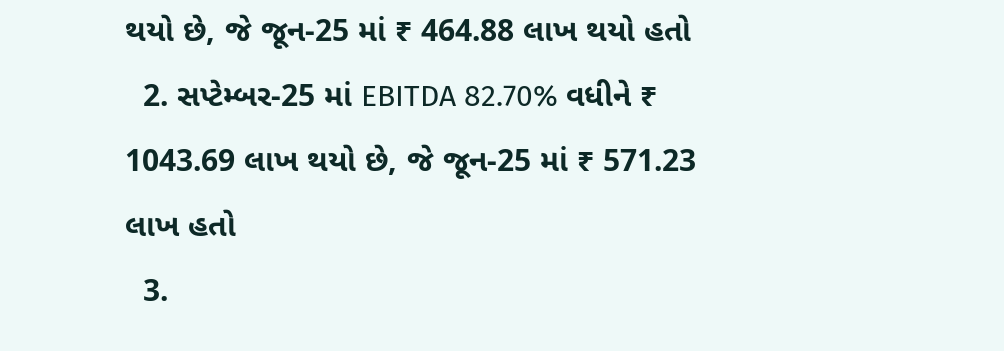થયો છે, જે જૂન-25 માં ₹ 464.88 લાખ થયો હતો
  2. સપ્ટેમ્બર-25 માં EBITDA 82.70% વધીને ₹ 1043.69 લાખ થયો છે, જે જૂન-25 માં ₹ 571.23 લાખ હતો
  3.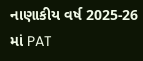નાણાકીય વર્ષ 2025-26 માં PAT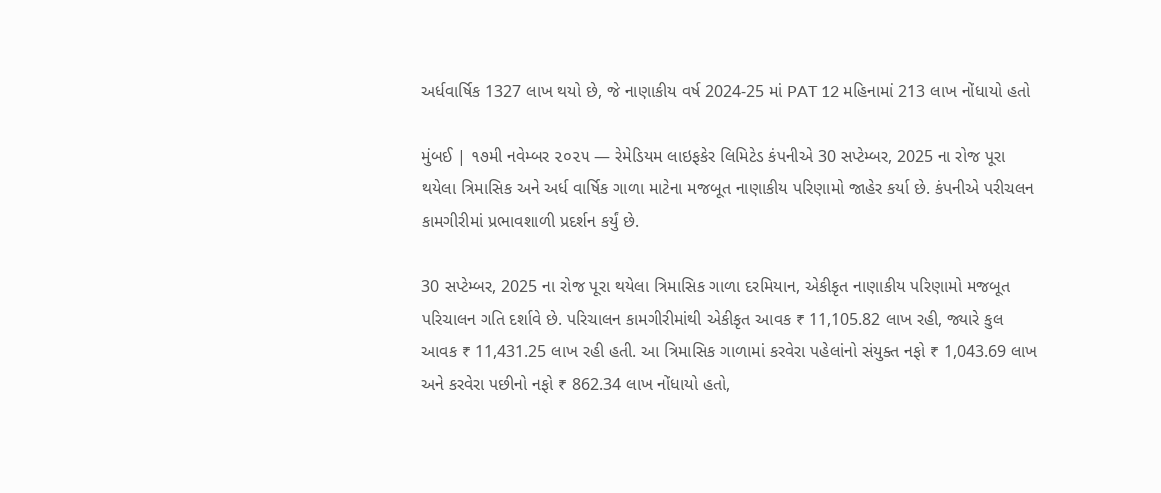અર્ધવાર્ષિક 1327 લાખ થયો છે, જે નાણાકીય વર્ષ 2024-25 માં PAT 12 મહિનામાં 213 લાખ નોંધાયો હતો

મુંબઈ | ૧૭મી નવેમ્બર ૨૦૨૫ — રેમેડિયમ લાઇફકેર લિમિટેડ કંપનીએ 30 સપ્ટેમ્બર, 2025 ના રોજ પૂરા થયેલા ત્રિમાસિક અને અર્ધ વાર્ષિક ગાળા માટેના મજબૂત નાણાકીય પરિણામો જાહેર કર્યા છે. કંપનીએ પરીચલન કામગીરીમાં પ્રભાવશાળી પ્રદર્શન કર્યું છે.

30 સપ્ટેમ્બર, 2025 ના રોજ પૂરા થયેલા ત્રિમાસિક ગાળા દરમિયાન, એકીકૃત નાણાકીય પરિણામો મજબૂત પરિચાલન ગતિ દર્શાવે છે. પરિચાલન કામગીરીમાંથી એકીકૃત આવક ₹ 11,105.82 લાખ રહી, જ્યારે કુલ આવક ₹ 11,431.25 લાખ રહી હતી. આ ત્રિમાસિક ગાળામાં કરવેરા પહેલાંનો સંયુક્ત નફો ₹ 1,043.69 લાખ અને કરવેરા પછીનો નફો ₹ 862.34 લાખ નોંધાયો હતો,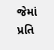જેમાં પ્રતિ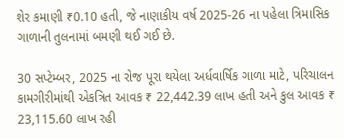શેર કમાણી ₹0.10 હતી, જે નાણાકીય વર્ષ 2025-26 ના પહેલા ત્રિમાસિક ગાળાની તુલનામાં બમણી થઈ ગઈ છે.

30 સપ્ટેમ્બર, 2025 ના રોજ પૂરા થયેલા અર્ધવાર્ષિક ગાળા માટે, પરિચાલન કામગીરીમાંથી એકત્રિત આવક ₹ 22,442.39 લાખ હતી અને કુલ આવક ₹ 23,115.60 લાખ રહી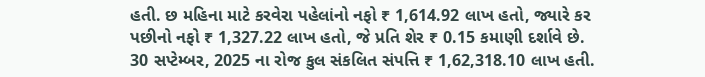હતી. છ મહિના માટે કરવેરા પહેલાંનો નફો ₹ 1,614.92 લાખ હતો, જ્યારે કર પછીનો નફો ₹ 1,327.22 લાખ હતો, જે પ્રતિ શેર ₹ 0.15 કમાણી દર્શાવે છે. 30 સપ્ટેમ્બર, 2025 ના રોજ કુલ સંકલિત સંપત્તિ ₹ 1,62,318.10 લાખ હતી.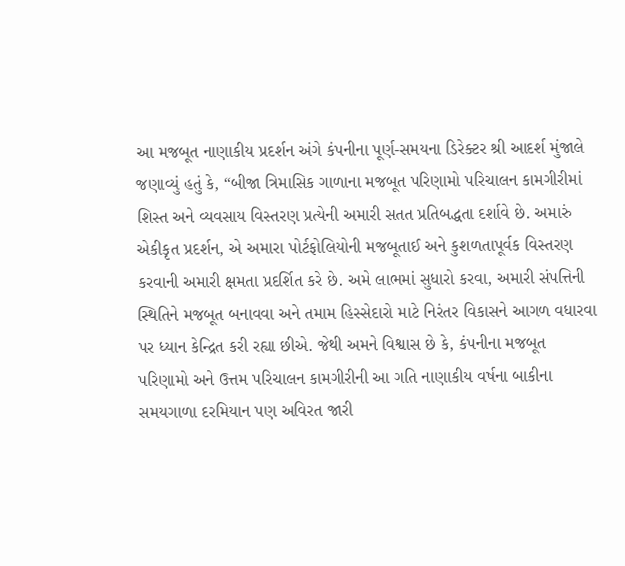આ મજબૂત નાણાકીય પ્રદર્શન અંગે કંપનીના પૂર્ણ-સમયના ડિરેક્ટર શ્રી આદર્શ મુંજાલે જણાવ્યું હતું કે, “બીજા ત્રિમાસિક ગાળાના મજબૂત પરિણામો પરિચાલન કામગીરીમાં શિસ્ત અને વ્યવસાય વિસ્તરણ પ્રત્યેની અમારી સતત પ્રતિબદ્ધતા દર્શાવે છે. અમારું એકીકૃત પ્રદર્શન, એ અમારા પોર્ટફોલિયોની મજબૂતાઈ અને કુશળતાપૂર્વક વિસ્તરણ કરવાની અમારી ક્ષમતા પ્રદર્શિત કરે છે. અમે લાભમાં સુધારો કરવા, અમારી સંપત્તિની સ્થિતિને મજબૂત બનાવવા અને તમામ હિસ્સેદારો માટે નિરંતર વિકાસને આગળ વધારવા પર ધ્યાન કેન્દ્રિત કરી રહ્યા છીએ. જેથી અમને વિશ્વાસ છે કે, કંપનીના મજબૂત પરિણામો અને ઉત્તમ પરિચાલન કામગીરીની આ ગતિ નાણાકીય વર્ષના બાકીના સમયગાળા દરમિયાન પણ અવિરત જારી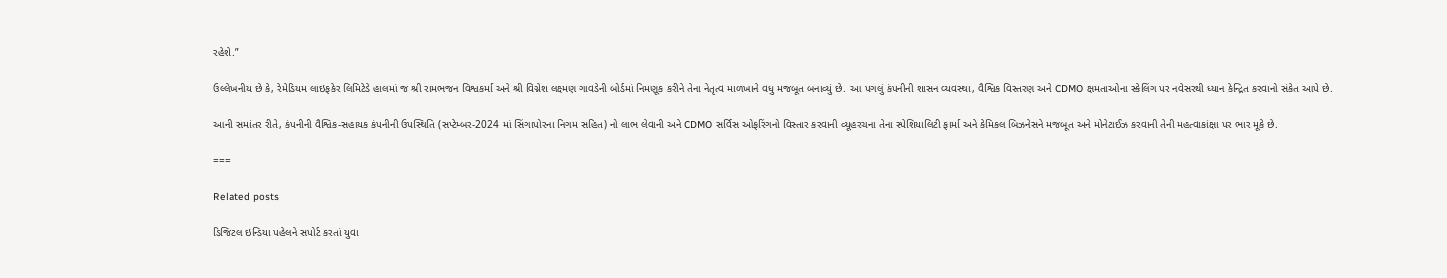રહેશે.”

ઉલ્લેખનીય છે કે, રેમેડિયમ લાઇફકેર લિમિટેડે હાલમાં જ શ્રી રામભજન વિશ્વકર્મા અને શ્રી વિગ્નેશ લક્ષ્મણ ગાવડેની બોર્ડમાં નિમણૂક કરીને તેના નેતૃત્વ માળખાને વધુ મજબૂત બનાવ્યું છે. આ પગલું કંપનીની શાસન વ્યવસ્થા, વૈશ્વિક વિસ્તરણ અને CDMO ક્ષમતાઓના સ્કેલિંગ પર નવેસરથી ધ્યાન કેન્દ્રિત કરવાનો સંકેત આપે છે.

આની સમાંતર રીતે, કંપનીની વૈશ્વિક-સહાયક કંપનીની ઉપસ્થિતિ (સપ્ટેમ્બર-2024 માં સિંગાપોરના નિગમ સહિત) નો લાભ લેવાની અને CDMO સર્વિસ ઓફરિંગનો વિસ્તાર કરવાની વ્યૂહરચના તેના સ્પેશિયાલિટી ફાર્મા અને કેમિકલ બિઝનેસને મજબૂત અને મોનેટાઈઝ કરવાની તેની મહત્વાકાંક્ષા પર ભાર મૂકે છે.

===

Related posts

ડિજિટલ ઇન્ડિયા પહેલને સપોર્ટ કરતાં યુવા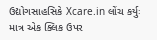ઉદ્યોગસાહસિકે Xcare.in લોંચ કર્યુઃ માત્ર એક ક્લિક ઉપર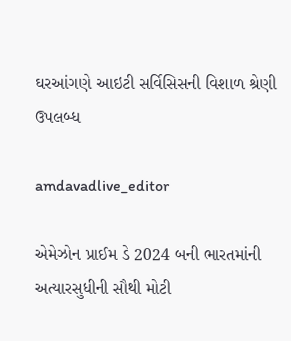ઘરઆંગણે આઇટી સર્વિસિસની વિશાળ શ્રેણી ઉપલબ્ધ

amdavadlive_editor

એમેઝોન પ્રાઈમ ડે 2024 બની ભારતમાંની અત્યારસુધીની સૌથી મોટી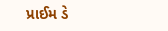પ્રાઈમ ડે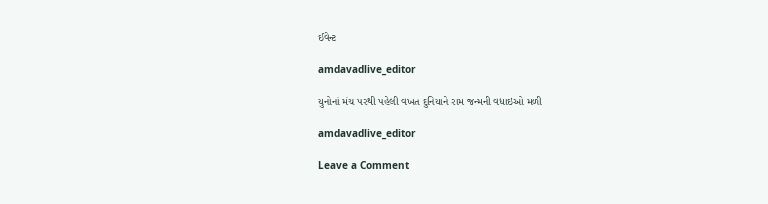ઈવેન્ટ

amdavadlive_editor

યુનોનાં મંચ પરથી પહેલી વખત દુનિયાને રામ જન્મની વધાઇઓ મળી

amdavadlive_editor

Leave a Comment